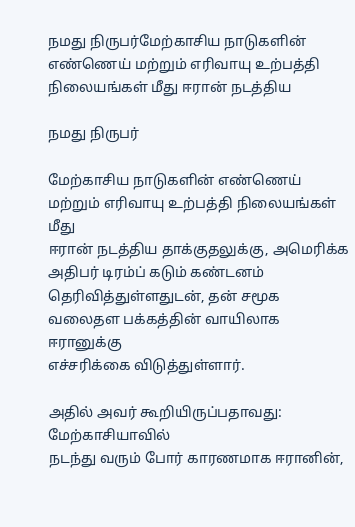நமது நிருபர்மேற்காசிய நாடுகளின் எண்ணெய் மற்றும் எரிவாயு உற்பத்தி நிலையங்கள் மீது ஈரான் நடத்திய

நமது நிருபர்

மேற்காசிய நாடுகளின் எண்ணெய் மற்றும் எரிவாயு உற்பத்தி நிலையங்கள் மீது
ஈரான் நடத்திய தாக்குதலுக்கு, அமெரிக்க அதிபர் டிரம்ப் கடும் கண்டனம்
தெரிவித்துள்ளதுடன், தன் சமூக வலைதள பக்கத்தின் வாயிலாக ஈரானுக்கு
எச்சரிக்கை விடுத்துள்ளார்.

அதில் அவர் கூறியிருப்பதாவது: மேற்காசியாவில்
நடந்து வரும் போர் காரணமாக ஈரானின்,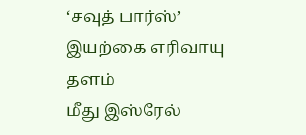‘சவுத் பார்ஸ்’ இயற்கை எரிவாயு தளம்
மீது இஸ்ரேல்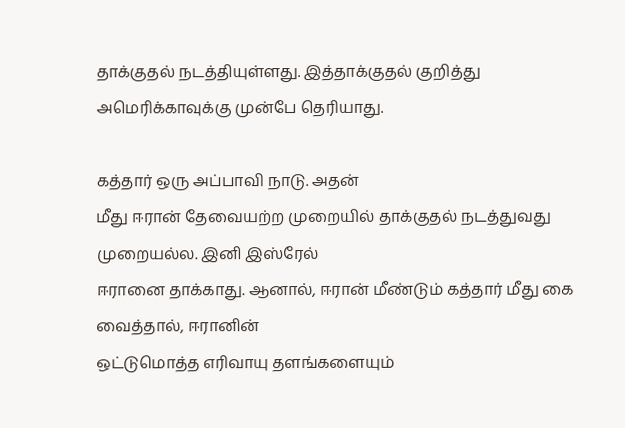தாக்குதல் நடத்தியுள்ளது. இத்தாக்குதல் குறித்து
அமெரிக்காவுக்கு முன்பே தெரியாது.

கத்தார் ஒரு அப்பாவி நாடு. அதன்
மீது ஈரான் தேவையற்ற முறையில் தாக்குதல் நடத்துவது முறையல்ல. இனி இஸ்ரேல்
ஈரானை தாக்காது. ஆனால், ஈரான் மீண்டும் கத்தார் மீது கை வைத்தால், ஈரானின்
ஒட்டுமொத்த எரிவாயு தளங்களையும்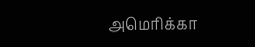அமெரிக்கா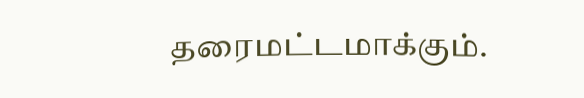தரைமட்டமாக்கும்.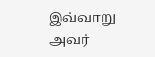இவ்வாறு அவர்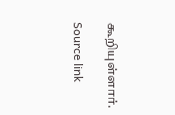கூறியுள்ளார்.

Source link